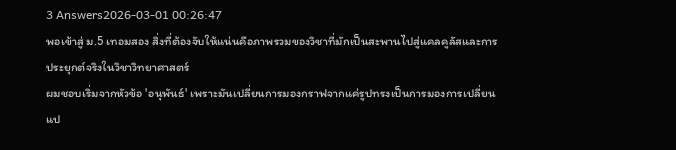3 Answers2026-03-01 00:26:47
พอเข้าสู่ ม.5 เทอมสอง สิ่งที่ต้องจับให้แน่นคือภาพรวมของวิชาที่มักเป็นสะพานไปสู่แคลคูลัสและการประยุกต์จริงในวิชาวิทยาศาสตร์
ผมชอบเริ่มจากหัวข้อ 'อนุพันธ์' เพราะมันเปลี่ยนการมองกราฟจากแค่รูปทรงเป็นการมองการเปลี่ยนแป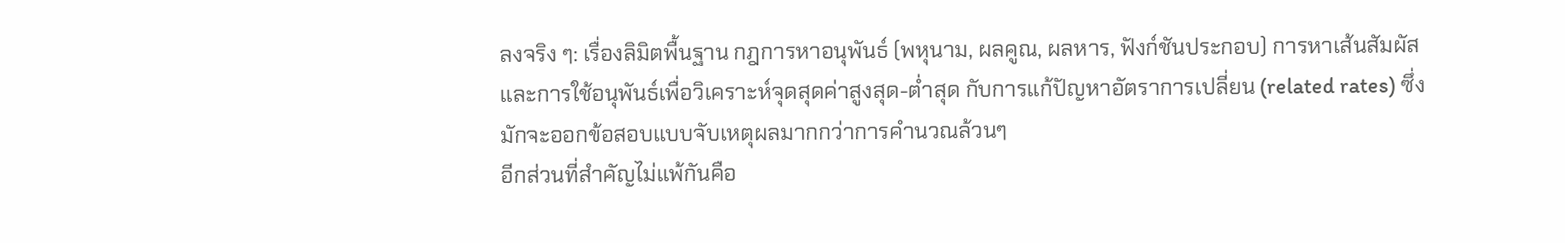ลงจริง ๆ: เรื่องลิมิตพื้นฐาน กฎการหาอนุพันธ์ (พหุนาม, ผลคูณ, ผลหาร, ฟังก์ชันประกอบ) การหาเส้นสัมผัส และการใช้อนุพันธ์เพื่อวิเคราะห์จุดสุดค่าสูงสุด-ต่ำสุด กับการแก้ปัญหาอัตราการเปลี่ยน (related rates) ซึ่งมักจะออกข้อสอบแบบจับเหตุผลมากกว่าการคำนวณล้วนๆ
อีกส่วนที่สำคัญไม่แพ้กันคือ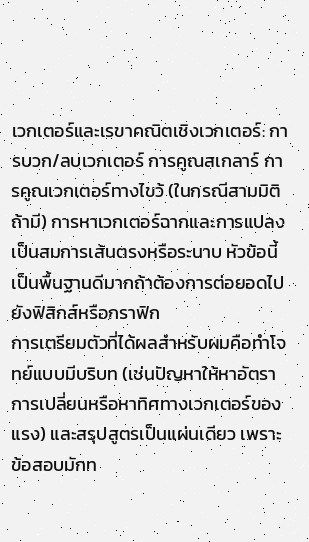เวกเตอร์และเรขาคณิตเชิงเวกเตอร์: การบวก/ลบเวกเตอร์ การคูณสเกลาร์ การคูณเวกเตอร์ทางไขว้ (ในกรณีสามมิติถ้ามี) การหาเวกเตอร์ฉากและการแปลงเป็นสมการเส้นตรงหรือระนาบ หัวข้อนี้เป็นพื้นฐานดีมากถ้าต้องการต่อยอดไปยังฟิสิกส์หรือกราฟิก
การเตรียมตัวที่ได้ผลสำหรับผมคือทำโจทย์แบบมีบริบท (เช่นปัญหาให้หาอัตราการเปลี่ยนหรือหาทิศทางเวกเตอร์ของแรง) และสรุปสูตรเป็นแผ่นเดียว เพราะข้อสอบมักท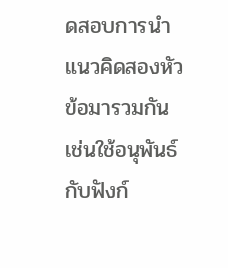ดสอบการนำแนวคิดสองหัวข้อมารวมกัน เช่นใช้อนุพันธ์กับฟังก์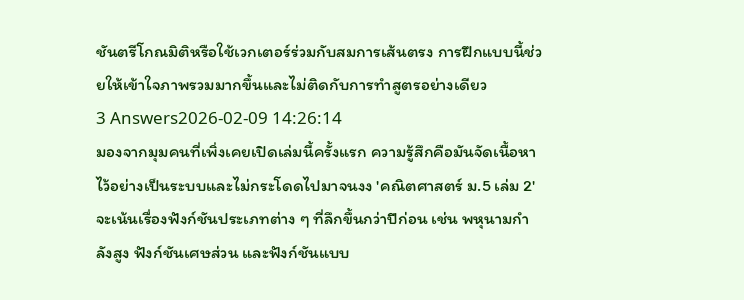ชันตรีโกณมิติหรือใช้เวกเตอร์ร่วมกับสมการเส้นตรง การฝึกแบบนี้ช่วยให้เข้าใจภาพรวมมากขึ้นและไม่ติดกับการทำสูตรอย่างเดียว
3 Answers2026-02-09 14:26:14
มองจากมุมคนที่เพิ่งเคยเปิดเล่มนี้ครั้งแรก ความรู้สึกคือมันจัดเนื้อหาไว้อย่างเป็นระบบและไม่กระโดดไปมาจนงง 'คณิตศาสตร์ ม.5 เล่ม 2' จะเน้นเรื่องฟังก์ชันประเภทต่าง ๆ ที่ลึกขึ้นกว่าปีก่อน เช่น พหุนามกำลังสูง ฟังก์ชันเศษส่วน และฟังก์ชันแบบ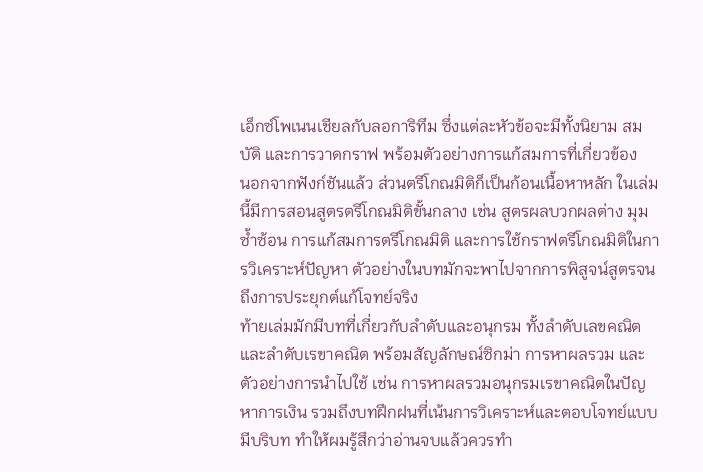เอ็กซ์โพเนนเชียลกับลอการิทึม ซึ่งแต่ละหัวข้อจะมีทั้งนิยาม สมบัติ และการวาดกราฟ พร้อมตัวอย่างการแก้สมการที่เกี่ยวข้อง
นอกจากฟังก์ชันแล้ว ส่วนตรีโกณมิติก็เป็นก้อนเนื้อหาหลัก ในเล่มนี้มีการสอนสูตรตรีโกณมิติขั้นกลาง เช่น สูตรผลบวกผลต่าง มุมซ้ำซ้อน การแก้สมการตรีโกณมิติ และการใช้กราฟตรีโกณมิติในการวิเคราะห์ปัญหา ตัวอย่างในบทมักจะพาไปจากการพิสูจน์สูตรจนถึงการประยุกต์แก้โจทย์จริง
ท้ายเล่มมักมีบทที่เกี่ยวกับลำดับและอนุกรม ทั้งลำดับเลขคณิตและลำดับเรขาคณิต พร้อมสัญลักษณ์ซิกม่า การหาผลรวม และตัวอย่างการนำไปใช้ เช่น การหาผลรวมอนุกรมเรขาคณิตในปัญหาการเงิน รวมถึงบทฝึกฝนที่เน้นการวิเคราะห์และตอบโจทย์แบบมีบริบท ทำให้ผมรู้สึกว่าอ่านจบแล้วควรทำ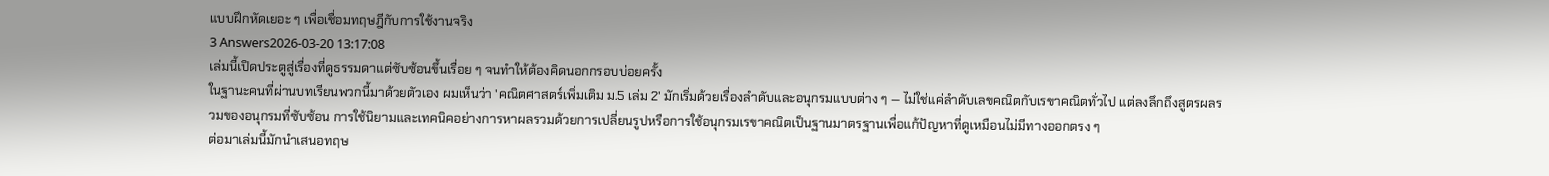แบบฝึกหัดเยอะ ๆ เพื่อเชื่อมทฤษฎีกับการใช้งานจริง
3 Answers2026-03-20 13:17:08
เล่มนี้เปิดประตูสู่เรื่องที่ดูธรรมดาแต่ซับซ้อนขึ้นเรื่อย ๆ จนทำให้ต้องคิดนอกกรอบบ่อยครั้ง
ในฐานะคนที่ผ่านบทเรียนพวกนี้มาด้วยตัวเอง ผมเห็นว่า 'คณิตศาสตร์เพิ่มเติม ม.5 เล่ม 2' มักเริ่มด้วยเรื่องลำดับและอนุกรมแบบต่าง ๆ — ไม่ใช่แค่ลำดับเลขคณิตกับเรขาคณิตทั่วไป แต่ลงลึกถึงสูตรผลรวมของอนุกรมที่ซับซ้อน การใช้นิยามและเทคนิคอย่างการหาผลรวมด้วยการเปลี่ยนรูปหรือการใช้อนุกรมเรขาคณิตเป็นฐานมาตรฐานเพื่อแก้ปัญหาที่ดูเหมือนไม่มีทางออกตรง ๆ
ต่อมาเล่มนี้มักนำเสนอทฤษ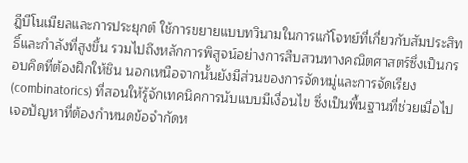ฎีบีโนเมียลและการประยุกต์ ใช้การขยายแบบทวินามในการแก้โจทย์ที่เกี่ยวกับสัมประสิทธิ์และกำลังที่สูงขึ้น รวมไปถึงหลักการพิสูจน์อย่างการสืบสวนทางคณิตศาสตร์ซึ่งเป็นกรอบคิดที่ต้องฝึกให้ชิน นอกเหนือจากนั้นยังมีส่วนของการจัดหมู่และการจัดเรียง (combinatorics) ที่สอนให้รู้จักเทคนิคการนับแบบมีเงื่อนไข ซึ่งเป็นพื้นฐานที่ช่วยเมื่อไปเจอปัญหาที่ต้องกำหนดข้อจำกัดห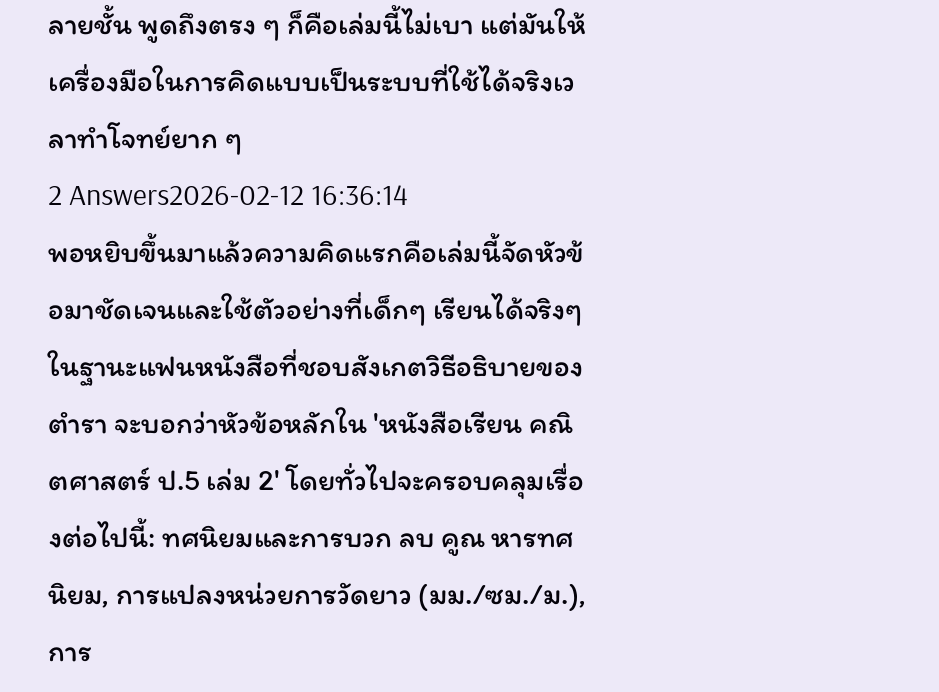ลายชั้น พูดถึงตรง ๆ ก็คือเล่มนี้ไม่เบา แต่มันให้เครื่องมือในการคิดแบบเป็นระบบที่ใช้ได้จริงเวลาทำโจทย์ยาก ๆ
2 Answers2026-02-12 16:36:14
พอหยิบขึ้นมาแล้วความคิดแรกคือเล่มนี้จัดหัวข้อมาชัดเจนและใช้ตัวอย่างที่เด็กๆ เรียนได้จริงๆ
ในฐานะแฟนหนังสือที่ชอบสังเกตวิธีอธิบายของตำรา จะบอกว่าหัวข้อหลักใน 'หนังสือเรียน คณิตศาสตร์ ป.5 เล่ม 2' โดยทั่วไปจะครอบคลุมเรื่องต่อไปนี้: ทศนิยมและการบวก ลบ คูณ หารทศนิยม, การแปลงหน่วยการวัดยาว (มม./ซม./ม.), การ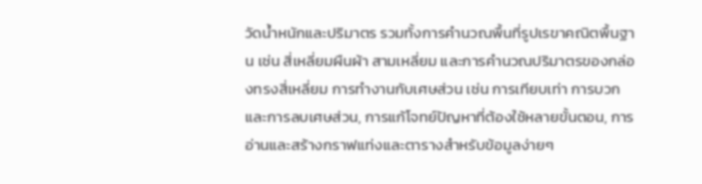วัดน้ำหนักและปริมาตร รวมทั้งการคำนวณพื้นที่รูปเรขาคณิตพื้นฐาน เช่น สี่เหลี่ยมผืนผ้า สามเหลี่ยม และการคำนวณปริมาตรของกล่องทรงสี่เหลี่ยม การทำงานกับเศษส่วน เช่น การเทียบเท่า การบวกและการลบเศษส่วน, การแก้โจทย์ปัญหาที่ต้องใช้หลายขั้นตอน, การอ่านและสร้างกราฟแท่งและตารางสำหรับข้อมูลง่ายๆ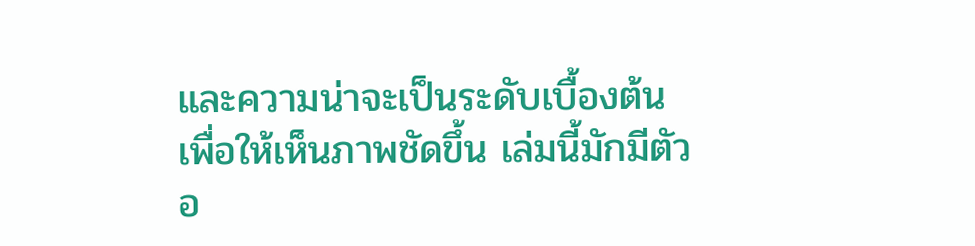และความน่าจะเป็นระดับเบื้องต้น
เพื่อให้เห็นภาพชัดขึ้น เล่มนี้มักมีตัวอ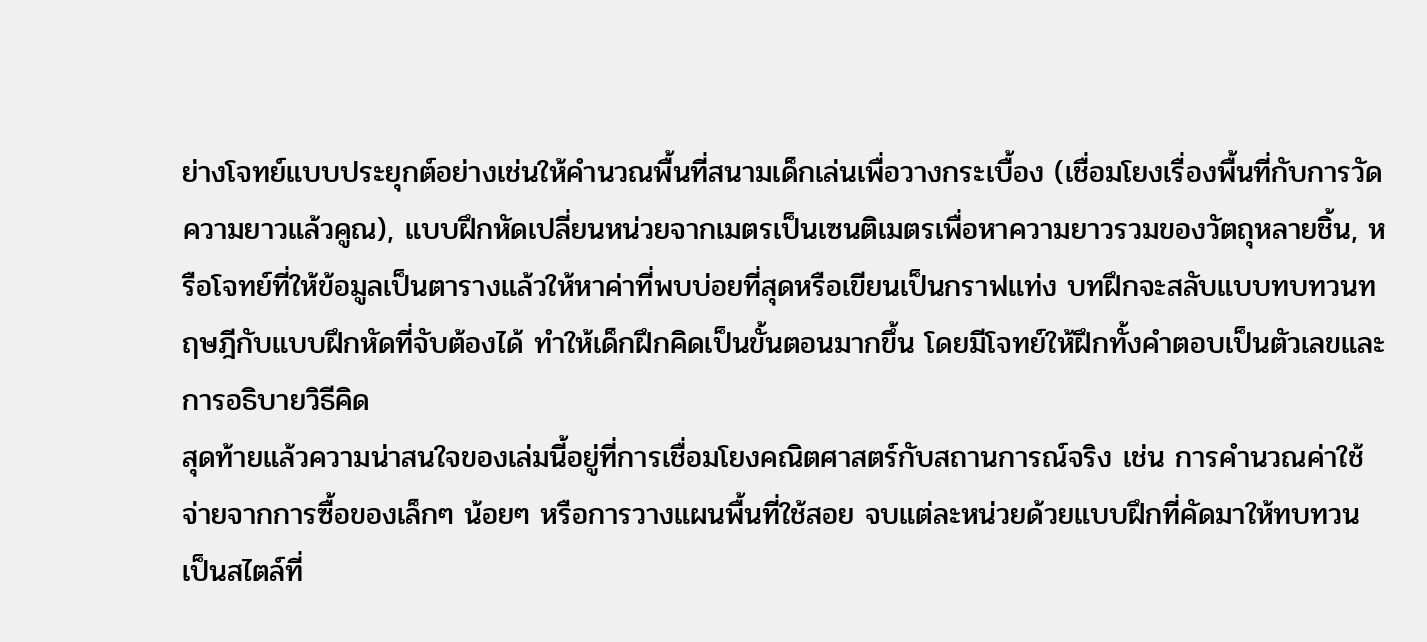ย่างโจทย์แบบประยุกต์อย่างเช่นให้คำนวณพื้นที่สนามเด็กเล่นเพื่อวางกระเบื้อง (เชื่อมโยงเรื่องพื้นที่กับการวัดความยาวแล้วคูณ), แบบฝึกหัดเปลี่ยนหน่วยจากเมตรเป็นเซนติเมตรเพื่อหาความยาวรวมของวัตถุหลายชิ้น, หรือโจทย์ที่ให้ข้อมูลเป็นตารางแล้วให้หาค่าที่พบบ่อยที่สุดหรือเขียนเป็นกราฟแท่ง บทฝึกจะสลับแบบทบทวนทฤษฎีกับแบบฝึกหัดที่จับต้องได้ ทำให้เด็กฝึกคิดเป็นขั้นตอนมากขึ้น โดยมีโจทย์ให้ฝึกทั้งคำตอบเป็นตัวเลขและการอธิบายวิธีคิด
สุดท้ายแล้วความน่าสนใจของเล่มนี้อยู่ที่การเชื่อมโยงคณิตศาสตร์กับสถานการณ์จริง เช่น การคำนวณค่าใช้จ่ายจากการซื้อของเล็กๆ น้อยๆ หรือการวางแผนพื้นที่ใช้สอย จบแต่ละหน่วยด้วยแบบฝึกที่คัดมาให้ทบทวน เป็นสไตล์ที่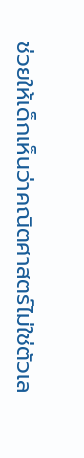ช่วยให้เด็กเห็นว่าคณิตศาสตร์ไม่ใช่ตัวเล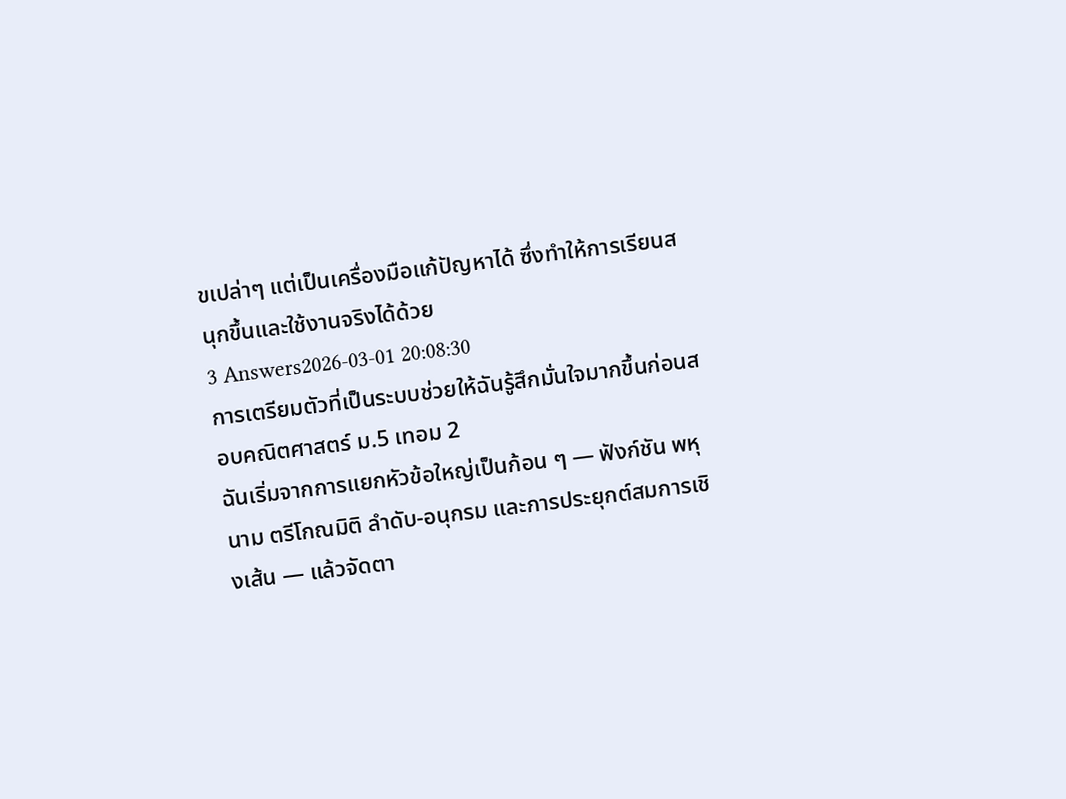ขเปล่าๆ แต่เป็นเครื่องมือแก้ปัญหาได้ ซึ่งทำให้การเรียนสนุกขึ้นและใช้งานจริงได้ด้วย
3 Answers2026-03-01 20:08:30
การเตรียมตัวที่เป็นระบบช่วยให้ฉันรู้สึกมั่นใจมากขึ้นก่อนสอบคณิตศาสตร์ ม.5 เทอม 2
ฉันเริ่มจากการแยกหัวข้อใหญ่เป็นก้อน ๆ — ฟังก์ชัน พหุนาม ตรีโกณมิติ ลำดับ-อนุกรม และการประยุกต์สมการเชิงเส้น — แล้วจัดตา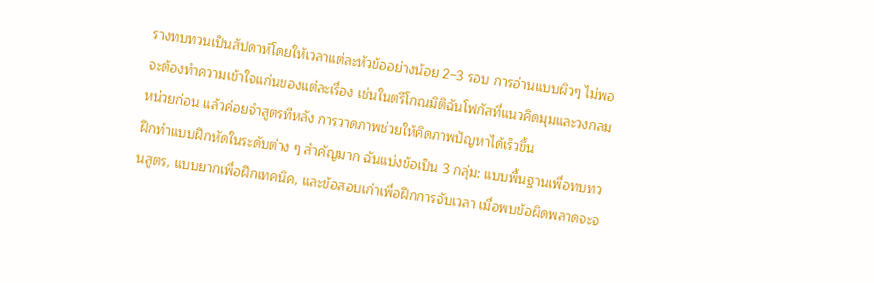รางทบทวนเป็นสัปดาห์โดยให้เวลาแต่ละหัวข้ออย่างน้อย 2–3 รอบ การอ่านแบบผิวๆ ไม่พอ จะต้องทำความเข้าใจแก่นของแต่ละเรื่อง เช่นในตรีโกณมิติฉันโฟกัสที่แนวคิดมุมและวงกลมหน่วยก่อน แล้วค่อยจำสูตรทีหลัง การวาดภาพช่วยให้คิดภาพปัญหาได้เร็วขึ้น
ฝึกทำแบบฝึกหัดในระดับต่าง ๆ สำคัญมาก ฉันแบ่งข้อเป็น 3 กลุ่ม: แบบพื้นฐานเพื่อทบทวนสูตร, แบบยากเพื่อฝึกเทคนิค, และข้อสอบเก่าเพื่อฝึกการจับเวลา เมื่อพบข้อผิดพลาดจะจ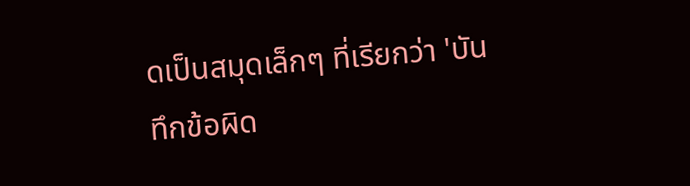ดเป็นสมุดเล็กๆ ที่เรียกว่า 'บันทึกข้อผิด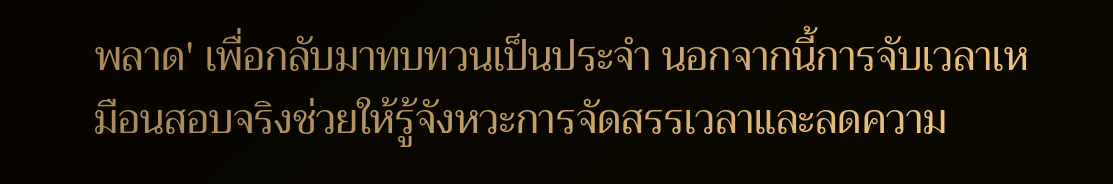พลาด' เพื่อกลับมาทบทวนเป็นประจำ นอกจากนี้การจับเวลาเหมือนสอบจริงช่วยให้รู้จังหวะการจัดสรรเวลาและลดความ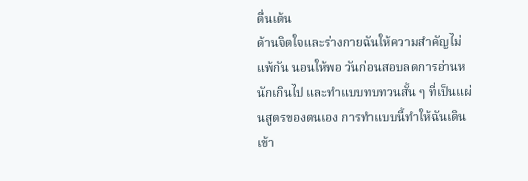ตื่นเต้น
ด้านจิตใจและร่างกายฉันให้ความสำคัญไม่แพ้กัน นอนให้พอ วันก่อนสอบลดการอ่านหนักเกินไป และทำแบบทบทวนสั้น ๆ ที่เป็นแผ่นสูตรของตนเอง การทำแบบนี้ทำให้ฉันเดินเข้า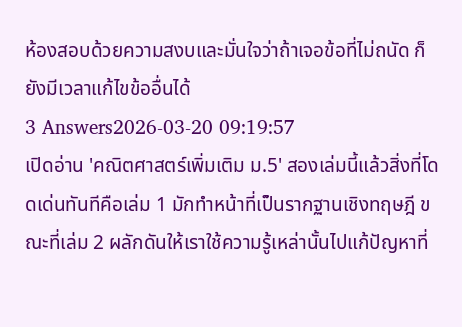ห้องสอบด้วยความสงบและมั่นใจว่าถ้าเจอข้อที่ไม่ถนัด ก็ยังมีเวลาแก้ไขข้ออื่นได้
3 Answers2026-03-20 09:19:57
เปิดอ่าน 'คณิตศาสตร์เพิ่มเติม ม.5' สองเล่มนี้แล้วสิ่งที่โดดเด่นทันทีคือเล่ม 1 มักทำหน้าที่เป็นรากฐานเชิงทฤษฎี ขณะที่เล่ม 2 ผลักดันให้เราใช้ความรู้เหล่านั้นไปแก้ปัญหาที่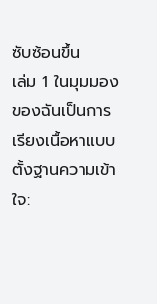ซับซ้อนขึ้น
เล่ม 1 ในมุมมองของฉันเป็นการเรียงเนื้อหาแบบตั้งฐานความเข้าใจ: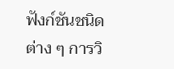ฟังก์ชันชนิดต่าง ๆ การวิ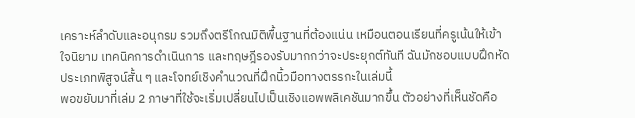เคราะห์ลำดับและอนุกรม รวมถึงตรีโกณมิติพื้นฐานที่ต้องแน่น เหมือนตอนเรียนที่ครูเน้นให้เข้าใจนิยาม เทคนิคการดำเนินการ และทฤษฎีรองรับมากกว่าจะประยุกต์ทันที ฉันมักชอบแบบฝึกหัดประเภทพิสูจน์สั้น ๆ และโจทย์เชิงคำนวณที่ฝึกนิ้วมือทางตรรกะในเล่มนี้
พอขยับมาที่เล่ม 2 ภาษาที่ใช้จะเริ่มเปลี่ยนไปเป็นเชิงแอพพลิเคชันมากขึ้น ตัวอย่างที่เห็นชัดคือ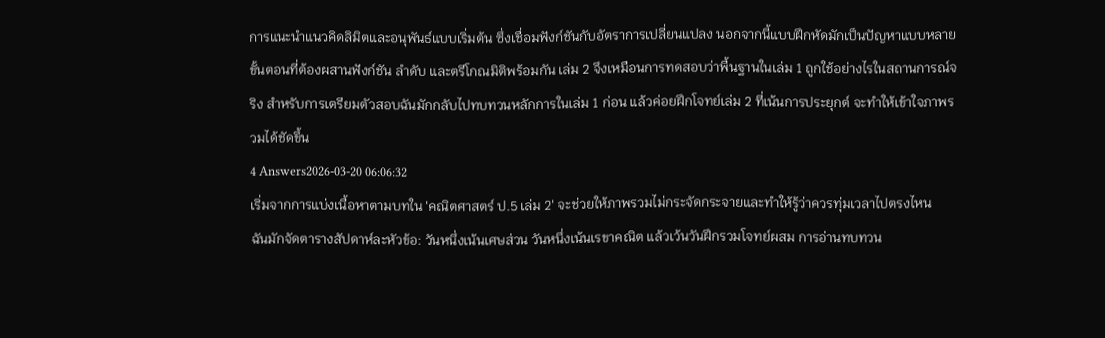การแนะนำแนวคิดลิมิตและอนุพันธ์แบบเริ่มต้น ซึ่งเชื่อมฟังก์ชันกับอัตราการเปลี่ยนแปลง นอกจากนี้แบบฝึกหัดมักเป็นปัญหาแบบหลายขั้นตอนที่ต้องผสานฟังก์ชัน ลำดับ และตรีโกณมิติพร้อมกัน เล่ม 2 จึงเหมือนการทดสอบว่าพื้นฐานในเล่ม 1 ถูกใช้อย่างไรในสถานการณ์จริง สำหรับการเตรียมตัวสอบฉันมักกลับไปทบทวนหลักการในเล่ม 1 ก่อน แล้วค่อยฝึกโจทย์เล่ม 2 ที่เน้นการประยุกต์ จะทำให้เข้าใจภาพรวมได้ชัดขึ้น
4 Answers2026-03-20 06:06:32
เริ่มจากการแบ่งเนื้อหาตามบทใน 'คณิตศาสตร์ ป.5 เล่ม 2' จะช่วยให้ภาพรวมไม่กระจัดกระจายและทำให้รู้ว่าควรทุ่มเวลาไปตรงไหน
ฉันมักจัดตารางสัปดาห์ละหัวข้อ: วันหนึ่งเน้นเศษส่วน วันหนึ่งเน้นเรขาคณิต แล้วเว้นวันฝึกรวมโจทย์ผสม การอ่านทบทวน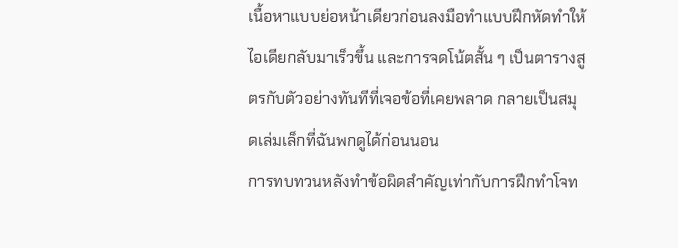เนื้อหาแบบย่อหน้าเดียวก่อนลงมือทำแบบฝึกหัดทำให้ไอเดียกลับมาเร็วขึ้น และการจดโน้ตสั้น ๆ เป็นตารางสูตรกับตัวอย่างทันทีที่เจอข้อที่เคยพลาด กลายเป็นสมุดเล่มเล็กที่ฉันพกดูได้ก่อนนอน
การทบทวนหลังทำข้อผิดสำคัญเท่ากับการฝึกทำโจท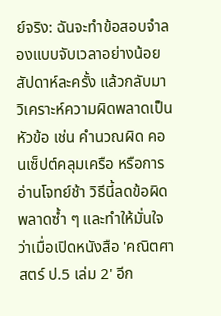ย์จริง: ฉันจะทำข้อสอบจำลองแบบจับเวลาอย่างน้อยสัปดาห์ละครั้ง แล้วกลับมาวิเคราะห์ความผิดพลาดเป็นหัวข้อ เช่น คำนวณผิด คอนเซ็ปต์คลุมเครือ หรือการอ่านโจทย์ช้า วิธีนี้ลดข้อผิดพลาดซ้ำ ๆ และทำให้มั่นใจว่าเมื่อเปิดหนังสือ 'คณิตศาสตร์ ป.5 เล่ม 2' อีก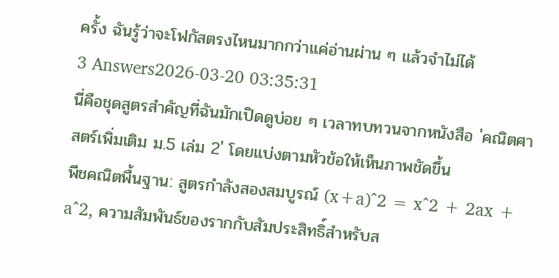ครั้ง ฉันรู้ว่าจะโฟกัสตรงไหนมากกว่าแค่อ่านผ่าน ๆ แล้วจำไม่ได้
3 Answers2026-03-20 03:35:31
นี่คือชุดสูตรสำคัญที่ฉันมักเปิดดูบ่อย ๆ เวลาทบทวนจากหนังสือ 'คณิตศาสตร์เพิ่มเติม ม.5 เล่ม 2' โดยแบ่งตามหัวข้อให้เห็นภาพชัดขึ้น
พีชคณิตพื้นฐาน: สูตรกำลังสองสมบูรณ์ (x+a)^2 = x^2 + 2ax + a^2, ความสัมพันธ์ของรากกับสัมประสิทธิ์สำหรับส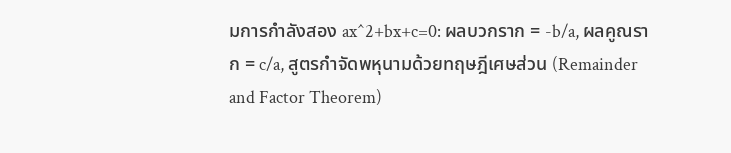มการกำลังสอง ax^2+bx+c=0: ผลบวกราก = -b/a, ผลคูณราก = c/a, สูตรกำจัดพหุนามด้วยทฤษฎีเศษส่วน (Remainder and Factor Theorem)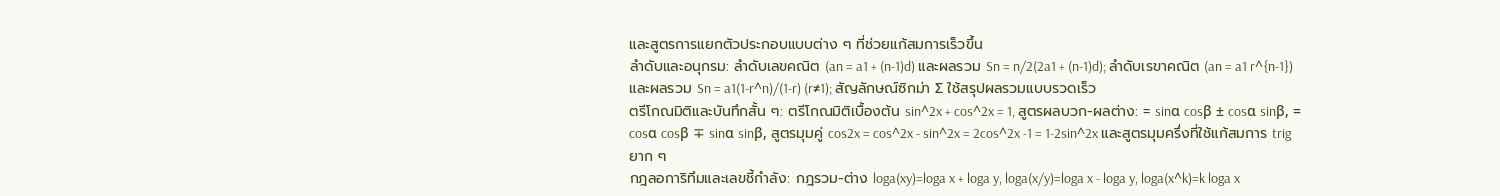และสูตรการแยกตัวประกอบแบบต่าง ๆ ที่ช่วยแก้สมการเร็วขึ้น
ลำดับและอนุกรม: ลำดับเลขคณิต (an = a1 + (n-1)d) และผลรวม Sn = n/2(2a1 + (n-1)d); ลำดับเรขาคณิต (an = a1 r^{n-1}) และผลรวม Sn = a1(1-r^n)/(1-r) (r≠1); สัญลักษณ์ซิกม่า Σ ใช้สรุปผลรวมแบบรวดเร็ว
ตรีโกณมิติและบันทึกสั้น ๆ: ตรีโกณมิติเบื้องต้น sin^2x + cos^2x = 1, สูตรผลบวก-ผลต่าง: = sinα cosβ ± cosα sinβ, = cosα cosβ ∓ sinα sinβ, สูตรมุมคู่ cos2x = cos^2x - sin^2x = 2cos^2x -1 = 1-2sin^2x และสูตรมุมครึ่งที่ใช้แก้สมการ trig ยาก ๆ
กฎลอการิทึมและเลขชี้กำลัง: กฎรวม-ต่าง loga(xy)=loga x + loga y, loga(x/y)=loga x - loga y, loga(x^k)=k loga x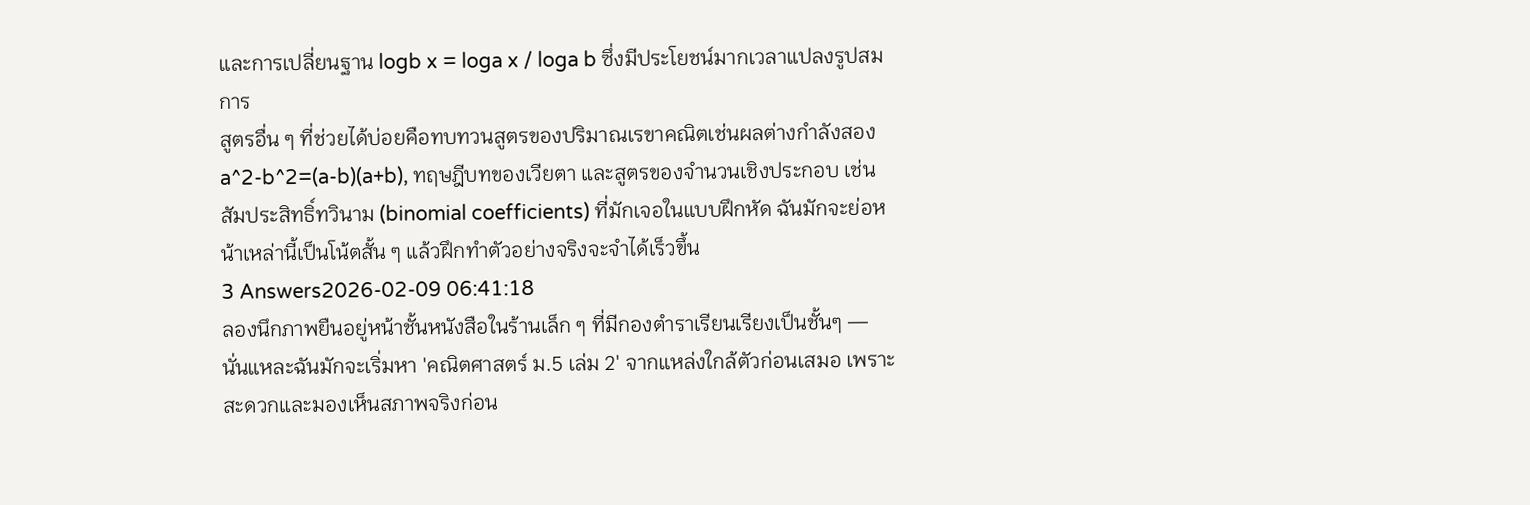และการเปลี่ยนฐาน logb x = loga x / loga b ซึ่งมีประโยชน์มากเวลาแปลงรูปสมการ
สูตรอื่น ๆ ที่ช่วยได้บ่อยคือทบทวนสูตรของปริมาณเรขาคณิตเช่นผลต่างกำลังสอง a^2-b^2=(a-b)(a+b), ทฤษฎีบทของเวียตา และสูตรของจำนวนเชิงประกอบ เช่นสัมประสิทธิ์ทวินาม (binomial coefficients) ที่มักเจอในแบบฝึกหัด ฉันมักจะย่อหน้าเหล่านี้เป็นโน้ตสั้น ๆ แล้วฝึกทำตัวอย่างจริงจะจำได้เร็วขึ้น
3 Answers2026-02-09 06:41:18
ลองนึกภาพยืนอยู่หน้าชั้นหนังสือในร้านเล็ก ๆ ที่มีกองตำราเรียนเรียงเป็นชั้นๆ — นั่นแหละฉันมักจะเริ่มหา 'คณิตศาสตร์ ม.5 เล่ม 2' จากแหล่งใกล้ตัวก่อนเสมอ เพราะสะดวกและมองเห็นสภาพจริงก่อน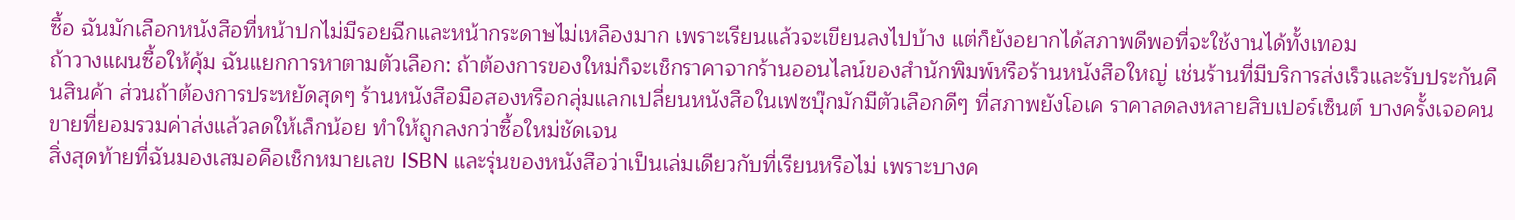ซื้อ ฉันมักเลือกหนังสือที่หน้าปกไม่มีรอยฉีกและหน้ากระดาษไม่เหลืองมาก เพราะเรียนแล้วจะเขียนลงไปบ้าง แต่ก็ยังอยากได้สภาพดีพอที่จะใช้งานได้ทั้งเทอม
ถ้าวางแผนซื้อให้คุ้ม ฉันแยกการหาตามตัวเลือก: ถ้าต้องการของใหม่ก็จะเช็กราคาจากร้านออนไลน์ของสำนักพิมพ์หรือร้านหนังสือใหญ่ เช่นร้านที่มีบริการส่งเร็วและรับประกันคืนสินค้า ส่วนถ้าต้องการประหยัดสุดๆ ร้านหนังสือมือสองหรือกลุ่มแลกเปลี่ยนหนังสือในเฟซบุ๊กมักมีตัวเลือกดีๆ ที่สภาพยังโอเค ราคาลดลงหลายสิบเปอร์เซ็นต์ บางครั้งเจอคนขายที่ยอมรวมค่าส่งแล้วลดให้เล็กน้อย ทำให้ถูกลงกว่าซื้อใหม่ชัดเจน
สิ่งสุดท้ายที่ฉันมองเสมอคือเช็กหมายเลข ISBN และรุ่นของหนังสือว่าเป็นเล่มเดียวกับที่เรียนหรือไม่ เพราะบางค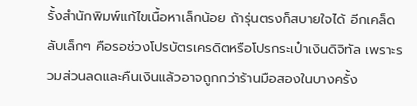รั้งสำนักพิมพ์แก้ไขเนื้อหาเล็กน้อย ถ้ารุ่นตรงก็สบายใจได้ อีกเคล็ดลับเล็กๆ คือรอช่วงโปรบัตรเครดิตหรือโปรกระเป๋าเงินดิจิทัล เพราะรวมส่วนลดและคืนเงินแล้วอาจถูกกว่าร้านมือสองในบางครั้ง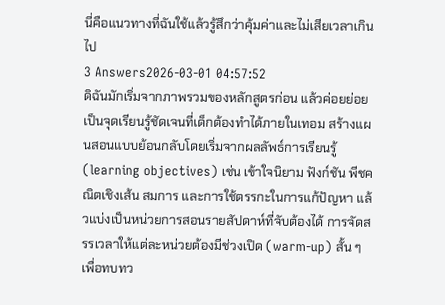นี่คือแนวทางที่ฉันใช้แล้วรู้สึกว่าคุ้มค่าและไม่เสียเวลาเกินไป
3 Answers2026-03-01 04:57:52
ดิฉันมักเริ่มจากภาพรวมของหลักสูตรก่อน แล้วค่อยย่อยเป็นจุดเรียนรู้ชัดเจนที่เด็กต้องทำได้ภายในเทอม สร้างแผนสอนแบบย้อนกลับโดยเริ่มจากผลลัพธ์การเรียนรู้ (learning objectives) เช่น เข้าใจนิยาม ฟังก์ชัน พีชคณิตเชิงเส้น สมการ และการใช้ตรรกะในการแก้ปัญหา แล้วแบ่งเป็นหน่วยการสอนรายสัปดาห์ที่จับต้องได้ การจัดสรรเวลาให้แต่ละหน่วยต้องมีช่วงเปิด (warm-up) สั้น ๆ เพื่อทบทว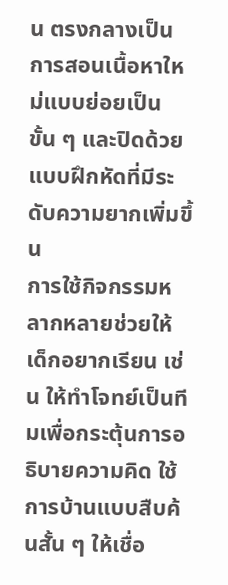น ตรงกลางเป็นการสอนเนื้อหาใหม่แบบย่อยเป็นขั้น ๆ และปิดด้วยแบบฝึกหัดที่มีระดับความยากเพิ่มขึ้น
การใช้กิจกรรมหลากหลายช่วยให้เด็กอยากเรียน เช่น ให้ทำโจทย์เป็นทีมเพื่อกระตุ้นการอธิบายความคิด ใช้การบ้านแบบสืบค้นสั้น ๆ ให้เชื่อ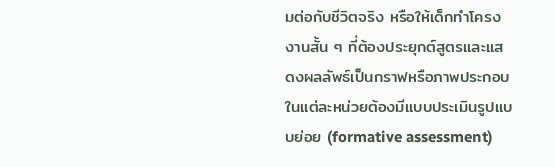มต่อกับชีวิตจริง หรือให้เด็กทำโครงงานสั้น ๆ ที่ต้องประยุกต์สูตรและแสดงผลลัพธ์เป็นกราฟหรือภาพประกอบ ในแต่ละหน่วยต้องมีแบบประเมินรูปแบบย่อย (formative assessment)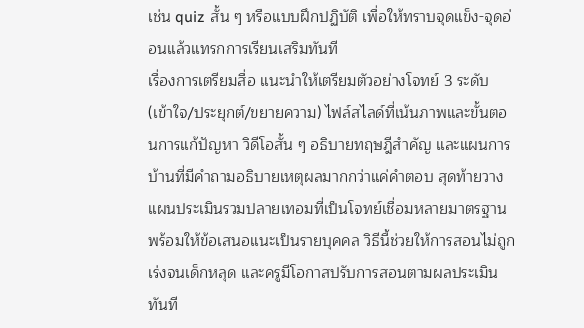เช่น quiz สั้น ๆ หรือแบบฝึกปฏิบัติ เพื่อให้ทราบจุดแข็ง-จุดอ่อนแล้วแทรกการเรียนเสริมทันที
เรื่องการเตรียมสื่อ แนะนำให้เตรียมตัวอย่างโจทย์ 3 ระดับ (เข้าใจ/ประยุกต์/ขยายความ) ไฟล์สไลด์ที่เน้นภาพและขั้นตอนการแก้ปัญหา วิดีโอสั้น ๆ อธิบายทฤษฎีสำคัญ และแผนการบ้านที่มีคำถามอธิบายเหตุผลมากกว่าแค่คำตอบ สุดท้ายวางแผนประเมินรวมปลายเทอมที่เป็นโจทย์เชื่อมหลายมาตรฐาน พร้อมให้ข้อเสนอแนะเป็นรายบุคคล วิธีนี้ช่วยให้การสอนไม่ถูกเร่งจนเด็กหลุด และครูมีโอกาสปรับการสอนตามผลประเมินทันที